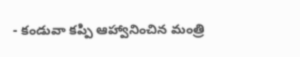- కండువా కప్పి ఆహ్వానించిన మంత్రి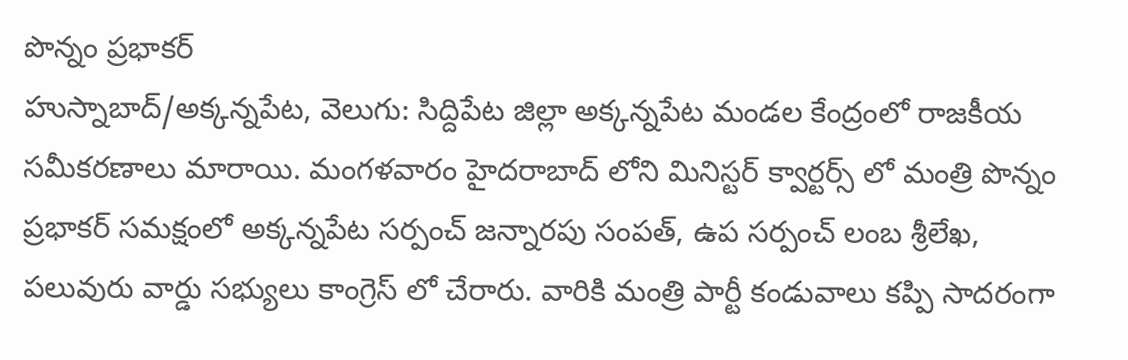పొన్నం ప్రభాకర్
హుస్నాబాద్/అక్కన్నపేట, వెలుగు: సిద్దిపేట జిల్లా అక్కన్నపేట మండల కేంద్రంలో రాజకీయ సమీకరణాలు మారాయి. మంగళవారం హైదరాబాద్ లోని మినిస్టర్ క్వార్టర్స్ లో మంత్రి పొన్నం ప్రభాకర్ సమక్షంలో అక్కన్నపేట సర్పంచ్ జన్నారపు సంపత్, ఉప సర్పంచ్ లంబ శ్రీలేఖ, పలువురు వార్డు సభ్యులు కాంగ్రెస్ లో చేరారు. వారికి మంత్రి పార్టీ కండువాలు కప్పి సాదరంగా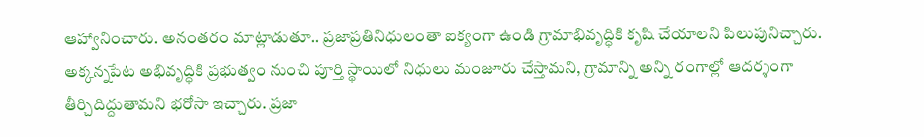ఆహ్వానించారు. అనంతరం మాట్లాడుతూ.. ప్రజాప్రతినిధులంతా ఐక్యంగా ఉండి గ్రామాభివృద్ధికి కృషి చేయాలని పిలుపునిచ్చారు.
అక్కన్నపేట అభివృద్ధికి ప్రభుత్వం నుంచి పూర్తి స్థాయిలో నిధులు మంజూరు చేస్తామని, గ్రామాన్ని అన్ని రంగాల్లో ఆదర్శంగా తీర్చిదిద్దుతామని భరోసా ఇచ్చారు. ప్రజా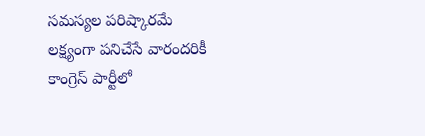సమస్యల పరిష్కారమే లక్ష్యంగా పనిచేసే వారందరికీ కాంగ్రెస్ పార్టీలో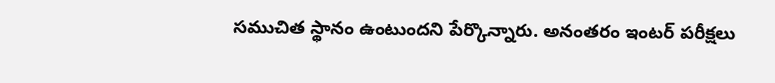సముచిత స్థానం ఉంటుందని పేర్కొన్నారు. అనంతరం ఇంటర్ పరీక్షలు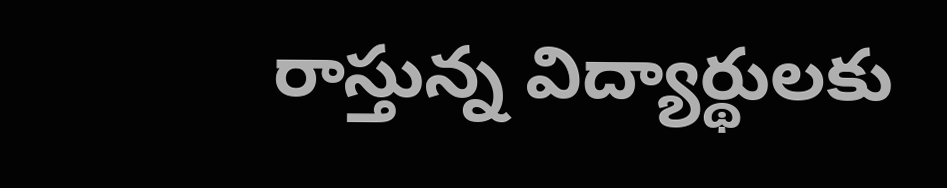రాస్తున్న విద్యార్థులకు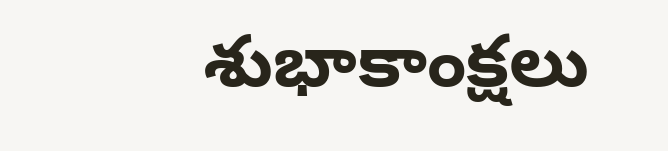శుభాకాంక్షలు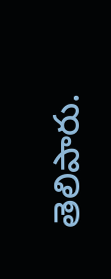తెలిపారు.